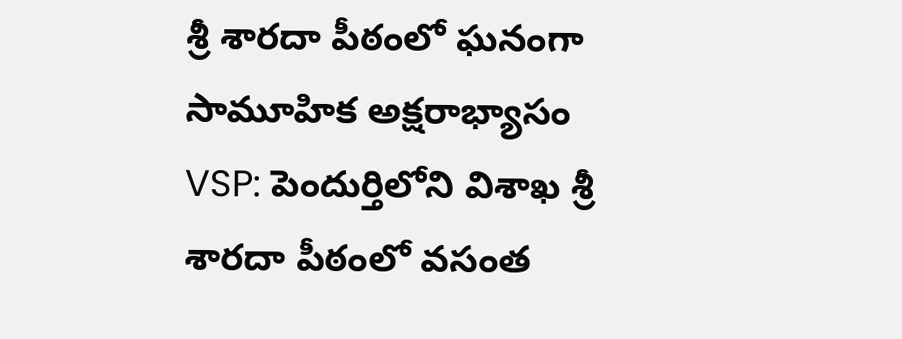శ్రీ శారదా పీఠంలో ఘనంగా సామూహిక అక్షరాభ్యాసం
VSP: పెందుర్తిలోని విశాఖ శ్రీ శారదా పీఠంలో వసంత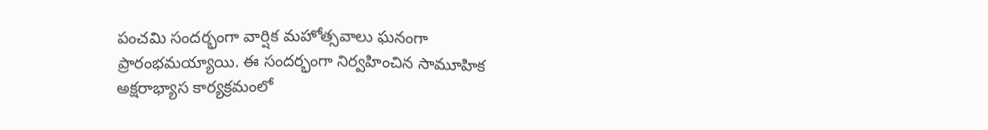పంచమి సందర్భంగా వార్షిక మహోత్సవాలు ఘనంగా ప్రారంభమయ్యాయి. ఈ సందర్భంగా నిర్వహించిన సామూహిక అక్షరాభ్యాస కార్యక్రమంలో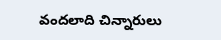వందలాది చిన్నారులు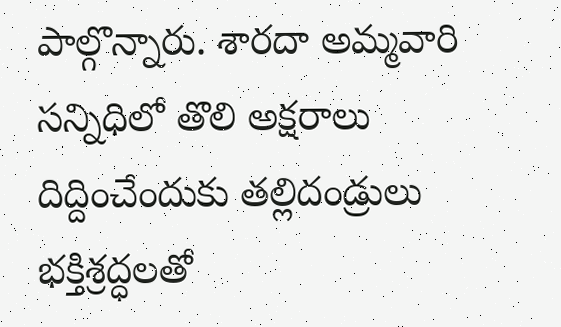పాల్గొన్నారు. శారదా అమ్మవారి సన్నిధిలో తొలి అక్షరాలు దిద్దించేందుకు తల్లిదండ్రులు భక్తిశ్రద్ధలతో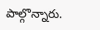పాల్గొన్నారు.